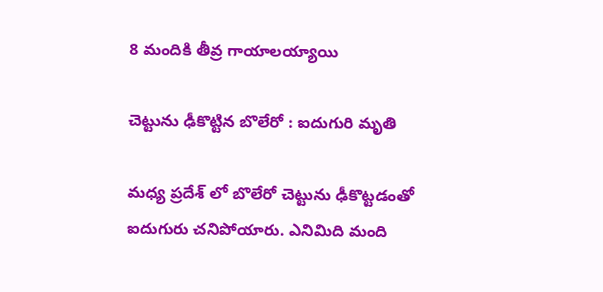8 మందికి తీవ్ర గాయాలయ్యాయి

చెట్టును ఢీకొట్టిన బొలేరో : ఐదుగురి మృతి

మధ్య ప్రదేశ్ లో బొలేరో చెట్టును ఢీకొట్టడంతో ఐదుగురు చనిపోయారు. ఎనిమిది మంది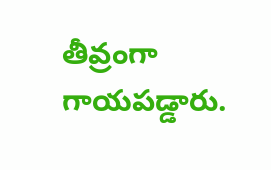తీవ్రంగా గాయపడ్డారు.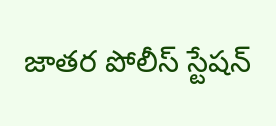జాతర పోలీస్ స్టేషన్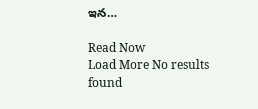ఇన…

Read Now
Load More No results found